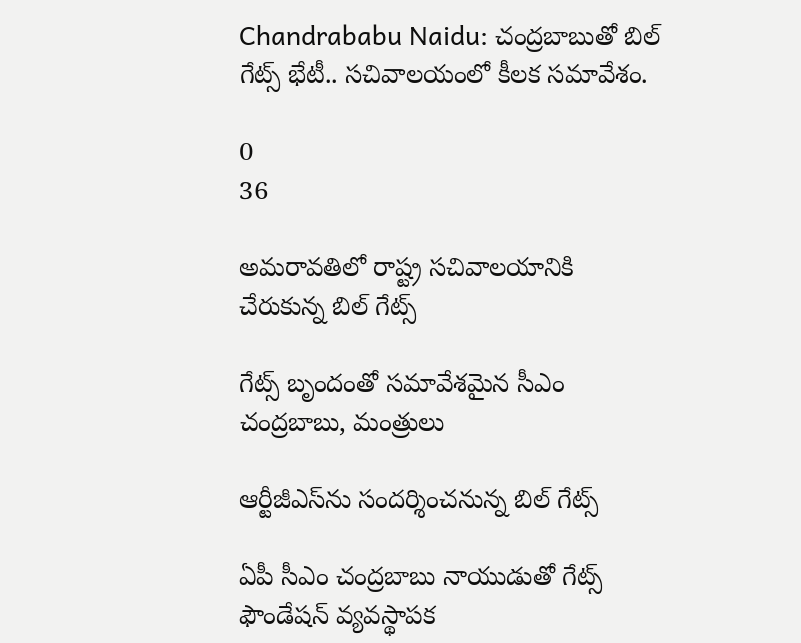Chandrababu Naidu: చంద్రబాబుతో బిల్ గేట్స్ భేటీ.. సచివాలయంలో కీలక సమావేశం.

0
36

అమరావతిలో రాష్ట్ర సచివాలయానికి చేరుకున్న బిల్ గేట్స్

గేట్స్ బృందంతో సమావేశమైన సీఎం చంద్రబాబు, మంత్రులు

ఆర్టీజీఎస్‌ను సందర్శించనున్న బిల్ గేట్స్

ఏపీ సీఎం చంద్రబాబు నాయుడుతో గేట్స్ ఫౌండేషన్ వ్యవస్థాపక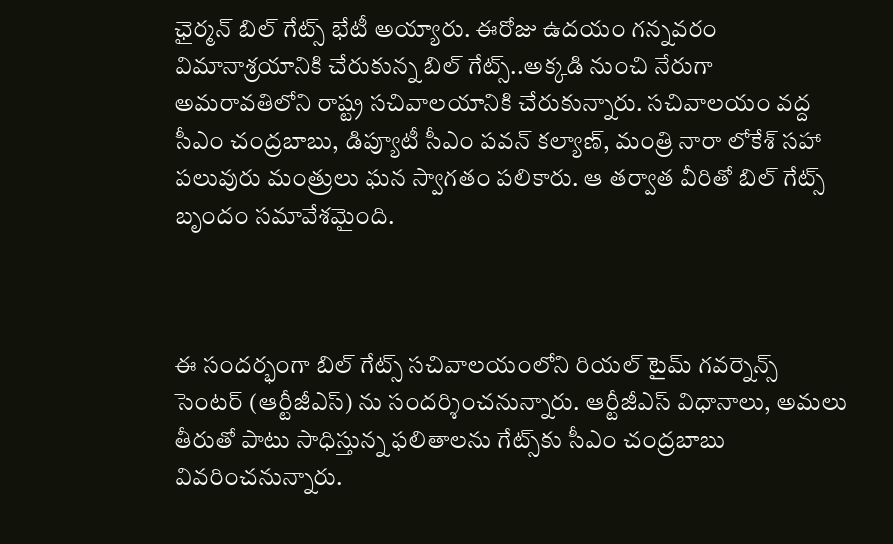ఛైర్మన్ బిల్ గేట్స్ భేటీ అయ్యారు. ఈరోజు ఉదయం గన్నవరం విమానాశ్రయానికి చేరుకున్న బిల్ గేట్స్..అక్కడి నుంచి నేరుగా అమరావతిలోని రాష్ట్ర సచివాలయానికి చేరుకున్నారు. సచివాలయం వద్ద సీఎం చంద్రబాబు, డిప్యూటీ సీఎం పవన్ కల్యాణ్, మంత్రి నారా లోకేశ్ సహా పలువురు మంత్రులు ఘన స్వాగతం పలికారు. ఆ తర్వాత వీరితో బిల్ గేట్స్ బృందం సమావేశమైంది.



ఈ సందర్భంగా బిల్ గేట్స్ సచివాలయంలోని రియల్ టైమ్ గవర్నెన్స్ సెంటర్ (ఆర్టీజీఎస్) ను సందర్శించనున్నారు. ఆర్టీజీఎస్ విధానాలు, అమలు తీరుతో పాటు సాధిస్తున్న ఫలితాలను గేట్స్‌కు సీఎం చంద్రబాబు వివరించనున్నారు.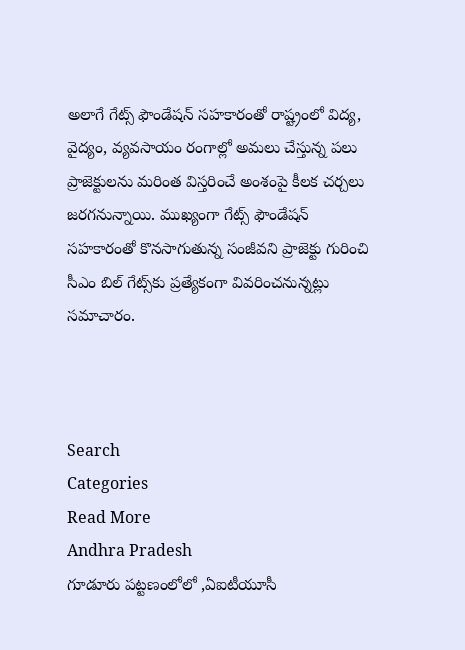అలాగే గేట్స్ ఫౌండేషన్ సహకారంతో రాష్ట్రంలో విద్య, వైద్యం, వ్యవసాయం రంగాల్లో అమలు చేస్తున్న పలు ప్రాజెక్టులను మరింత విస్తరించే అంశంపై కీలక చర్చలు జరగనున్నాయి. ముఖ్యంగా గేట్స్ ఫౌండేషన్ సహకారంతో కొనసాగుతున్న సంజీవని ప్రాజెక్టు గురించి సీఎం బిల్ గేట్స్‌కు ప్రత్యేకంగా వివరించనున్నట్లు సమాచారం.



Search
Categories
Read More
Andhra Pradesh
గూడూరు పట్టణంలోలో ,ఏఐటీయూసీ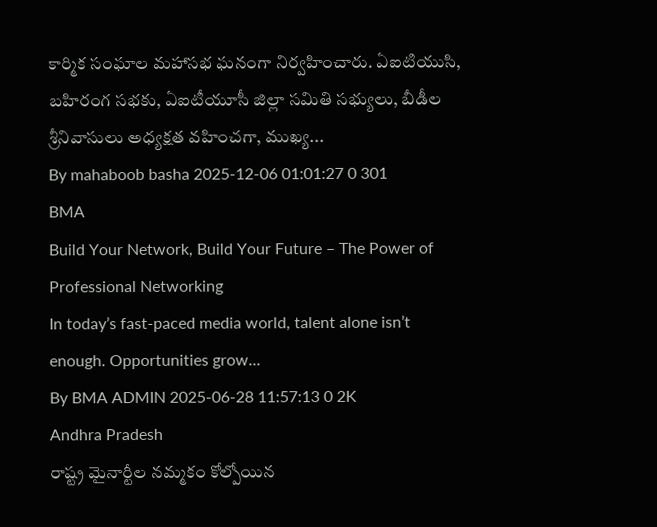కార్మిక సంఘాల మహాసభ ఘనంగా నిర్వహించారు. ఏఐటియుసి,
బహిరంగ సభకు, ఏఐటీయూసీ జిల్లా సమితి సభ్యులు, బీడీల శ్రీనివాసులు అధ్యక్షత వహించగా, ముఖ్య...
By mahaboob basha 2025-12-06 01:01:27 0 301
BMA
Build Your Network, Build Your Future – The Power of Professional Networking
In today’s fast-paced media world, talent alone isn’t enough. Opportunities grow...
By BMA ADMIN 2025-06-28 11:57:13 0 2K
Andhra Pradesh
రాష్ట్ర మైనార్టీల నమ్మకం కోల్పోయిన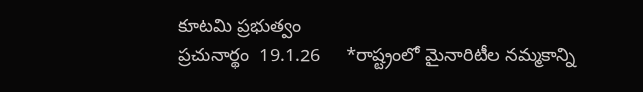కూటమి ప్రభుత్వం
ప్రచునార్థం  19.1.26     *రాష్ట్రంలో మైనారిటీల నమ్మకాన్ని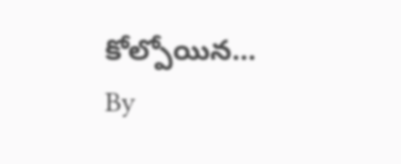కోల్పోయిన...
By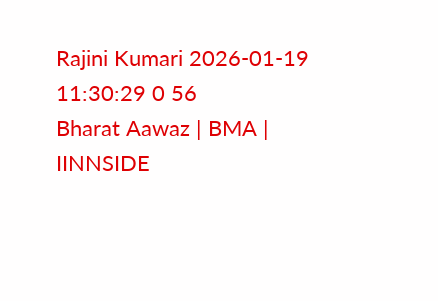Rajini Kumari 2026-01-19 11:30:29 0 56
Bharat Aawaz | BMA | IINNSIDE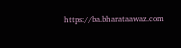https://ba.bharataawaz.com